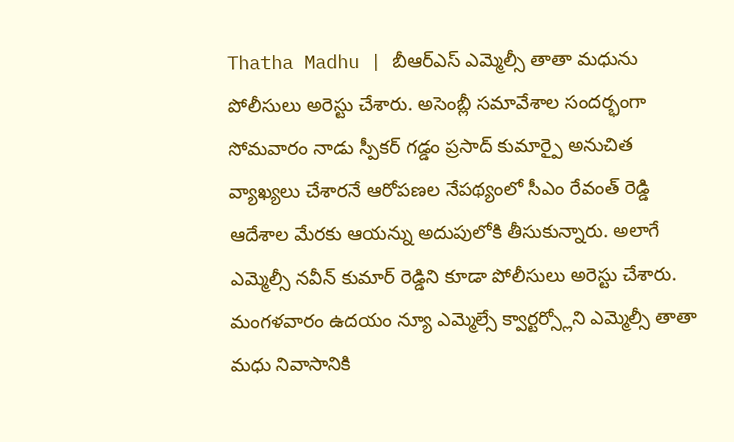Thatha Madhu | బీఆర్ఎస్ ఎమ్మెల్సీ తాతా మధును పోలీసులు అరెస్టు చేశారు. అసెంబ్లీ సమావేశాల సందర్భంగా సోమవారం నాడు స్పీకర్ గడ్డం ప్రసాద్ కుమార్పై అనుచిత వ్యాఖ్యలు చేశారనే ఆరోపణల నేపథ్యంలో సీఎం రేవంత్ రెడ్డి ఆదేశాల మేరకు ఆయన్ను అదుపులోకి తీసుకున్నారు. అలాగే ఎమ్మెల్సీ నవీన్ కుమార్ రెడ్డిని కూడా పోలీసులు అరెస్టు చేశారు.
మంగళవారం ఉదయం న్యూ ఎమ్మెల్సే క్వార్టర్స్లోని ఎమ్మెల్సీ తాతా మధు నివాసానికి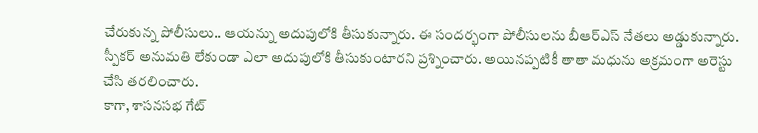చేరుకున్న పోలీసులు.. ఆయన్ను అదుపులోకి తీసుకున్నారు. ఈ సందర్భంగా పోలీసులను బీఆర్ఎస్ నేతలు అడ్డుకున్నారు. స్పీకర్ అనుమతి లేకుండా ఎలా అదుపులోకి తీసుకుంటారని ప్రశ్నించారు. అయినప్పటికీ తాతా మధును అక్రమంగా అరెస్టు చేసి తరలించారు.
కాగా, శాసనసభ గేట్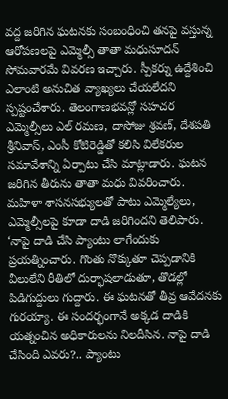వద్ద జరిగిన ఘటనకు సంబంధించి తనపై వస్తున్న ఆరోపణలపై ఎమ్మెల్సీ తాతా మధుసూదన్ సోమవారమే వివరణ ఇచ్చారు. స్పీకర్ను ఉద్దేశించి ఎలాంటి అనుచిత వ్యాఖ్యలు చేయలేదని స్పష్టంచేశారు. తెలంగాణభవన్లో సహచర ఎమ్మెల్సీలు ఎల్ రమణ, దాసోజు శ్రవణ్, దేశపతి శ్రీనివాస్, ఎంసీ కోటిరెడ్డితో కలిసి విలేకరుల సమావేశాన్ని ఏర్పాటు చేసి మాట్లాడారు. ఘటన జరిగిన తీరును తాతా మధు వివరించారు.
మహిళా శాసనసభ్యులతో పాటు ఎమ్మెల్యేలు, ఎమ్మెల్సీలపై కూడా దాడి జరిగిందని తెలిపారు. ‘నాపై దాడి చేసి ప్యాంటు లాగేందుకు ప్రయత్నించారు. గొంతు నొక్కుతూ చెప్పడానికి వీలులేని రీతిలో దుర్భాషలాడుతూ, తొడల్లో పిడిగుద్దులు గుద్దారు. ఈ ఘటనతో తీవ్ర ఆవేదనకు గురయ్యా. ఈ సందర్భంగానే అక్కడ దాడికి యత్నంచిన అధికారులను నిలదీసిన. నాపై దాడి చేసింది ఎవరు?.. ప్యాంటు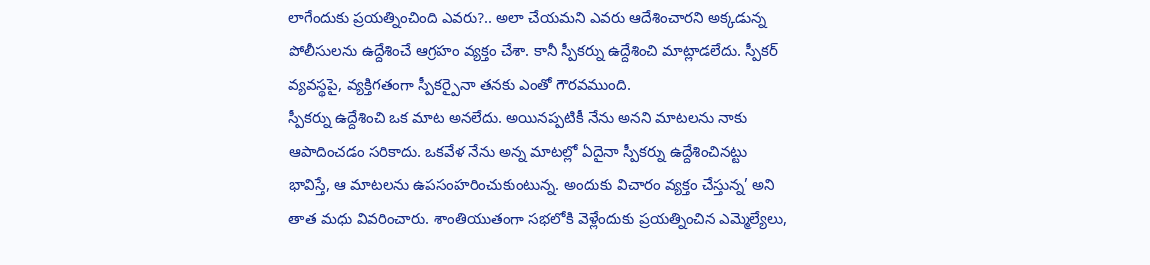లాగేందుకు ప్రయత్నించింది ఎవరు?.. అలా చేయమని ఎవరు ఆదేశించారని అక్కడున్న పోలీసులను ఉద్దేశించే ఆగ్రహం వ్యక్తం చేశా. కానీ స్పీకర్ను ఉద్దేశించి మాట్లాడలేదు. స్పీకర్ వ్యవస్థపై, వ్యక్తిగతంగా స్పీకర్పైనా తనకు ఎంతో గౌరవముంది.
స్పీకర్ను ఉద్దేశించి ఒక మాట అనలేదు. అయినప్పటికీ నేను అనని మాటలను నాకు ఆపాదించడం సరికాదు. ఒకవేళ నేను అన్న మాటల్లో ఏదైనా స్పీకర్ను ఉద్దేశించినట్టు భావిస్తే, ఆ మాటలను ఉపసంహరించుకుంటున్న. అందుకు విచారం వ్యక్తం చేస్తున్న’ అని తాత మధు వివరించారు. శాంతియుతంగా సభలోకి వెళ్లేందుకు ప్రయత్నించిన ఎమ్మెల్యేలు,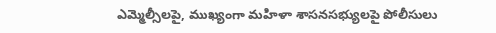ఎమ్మెల్సీలపై, ముఖ్యంగా మహిళా శాసనసభ్యులపై పోలీసులు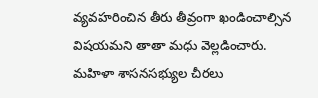వ్యవహరించిన తీరు తీవ్రంగా ఖండించాల్సిన విషయమని తాతా మధు వెల్లడించారు. మహిళా శాసనసభ్యుల చీరలు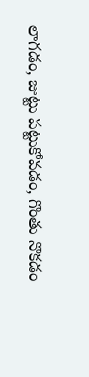లాగడం, జుట్టు పట్టుకోవడం, గొంతు నొకడం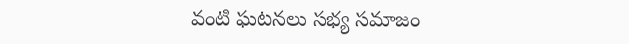వంటి ఘటనలు సభ్య సమాజం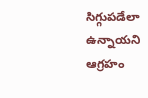సిగ్గుపడేలా ఉన్నాయని ఆగ్రహం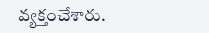వ్యక్తంచేశారు.